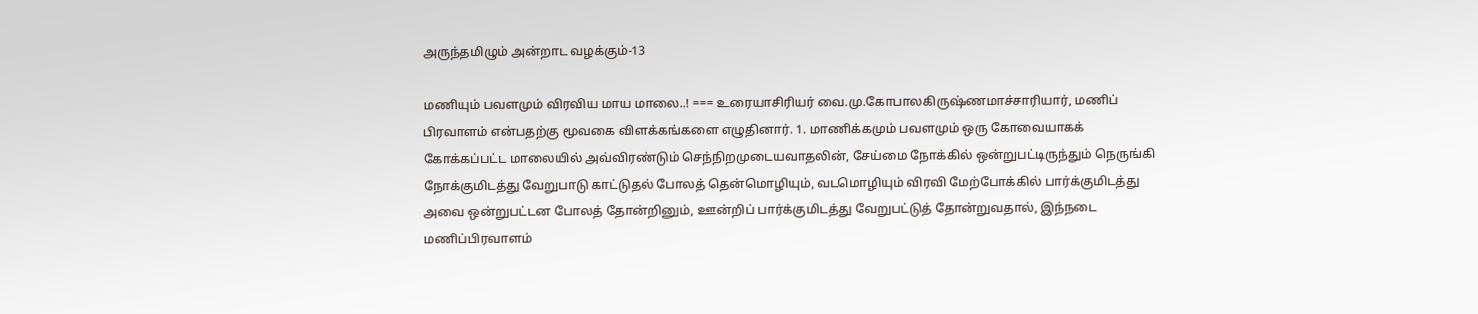அருந்தமிழும் அன்றாட வழக்கும்-13

மணியும் பவளமும் விரவிய மாய மாலை..! === உரையாசிரியர் வை.மு.கோபாலகிருஷ்ணமாச்சாரியார், மணிப் பிரவாளம் என்பதற்கு மூவகை விளக்கங்களை எழுதினார். 1. மாணிக்கமும் பவளமும் ஒரு கோவையாகக் கோக்கப்பட்ட மாலையில் அவ்விரண்டும் செந்நிறமுடையவாதலின், சேய்மை நோக்கில் ஒன்றுபட்டிருந்தும் நெருங்கி நோக்குமிடத்து வேறுபாடு காட்டுதல் போலத் தென்மொழியும், வடமொழியும் விரவி மேற்போக்கில் பார்க்குமிடத்து அவை ஒன்றுபட்டன போலத் தோன்றினும், ஊன்றிப் பார்க்குமிடத்து வேறுபட்டுத் தோன்றுவதால், இந்நடை மணிப்பிரவாளம்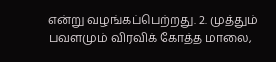என்று வழங்கப்பெற்றது. 2. முத்தும் பவளமும் விரவிக் கோத்த மாலை,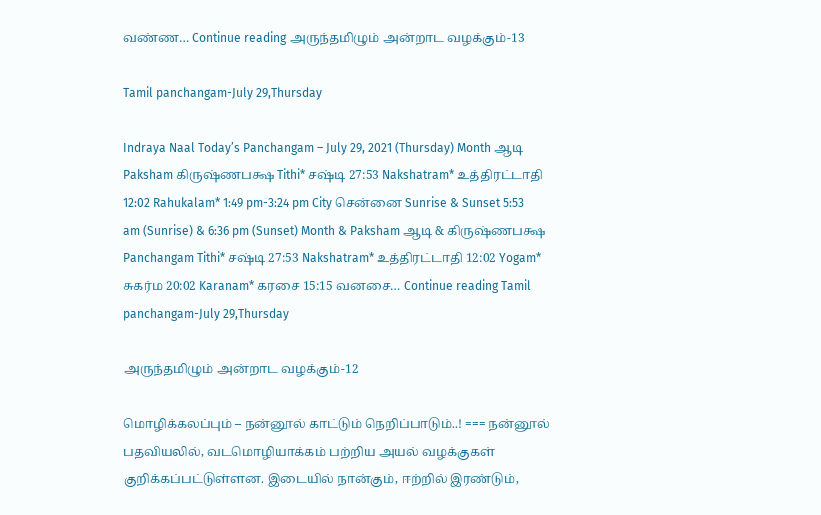வண்ண… Continue reading அருந்தமிழும் அன்றாட வழக்கும்-13

Tamil panchangam-July 29,Thursday

Indraya Naal Today’s Panchangam – July 29, 2021 (Thursday) Month ஆடி Paksham கிருஷ்ணபக்ஷ Tithi* சஷ்டி 27:53 Nakshatram* உத்திரட்டாதி 12:02 Rahukalam* 1:49 pm-3:24 pm City சென்னை Sunrise & Sunset 5:53 am (Sunrise) & 6:36 pm (Sunset) Month & Paksham ஆடி & கிருஷ்ணபக்ஷ Panchangam Tithi* சஷ்டி 27:53 Nakshatram* உத்திரட்டாதி 12:02 Yogam* சுகர்ம 20:02 Karanam* கரசை 15:15 வனசை… Continue reading Tamil panchangam-July 29,Thursday

அருந்தமிழும் அன்றாட வழக்கும்-12

மொழிக்கலப்பும் – நன்னூல் காட்டும் நெறிப்பாடும்..! === நன்னூல் பதவியலில், வடமொழியாக்கம் பற்றிய அயல் வழக்குகள் குறிக்கப்பட்டுள்ளன. இடையில் நான்கும், ஈற்றில் இரண்டும்,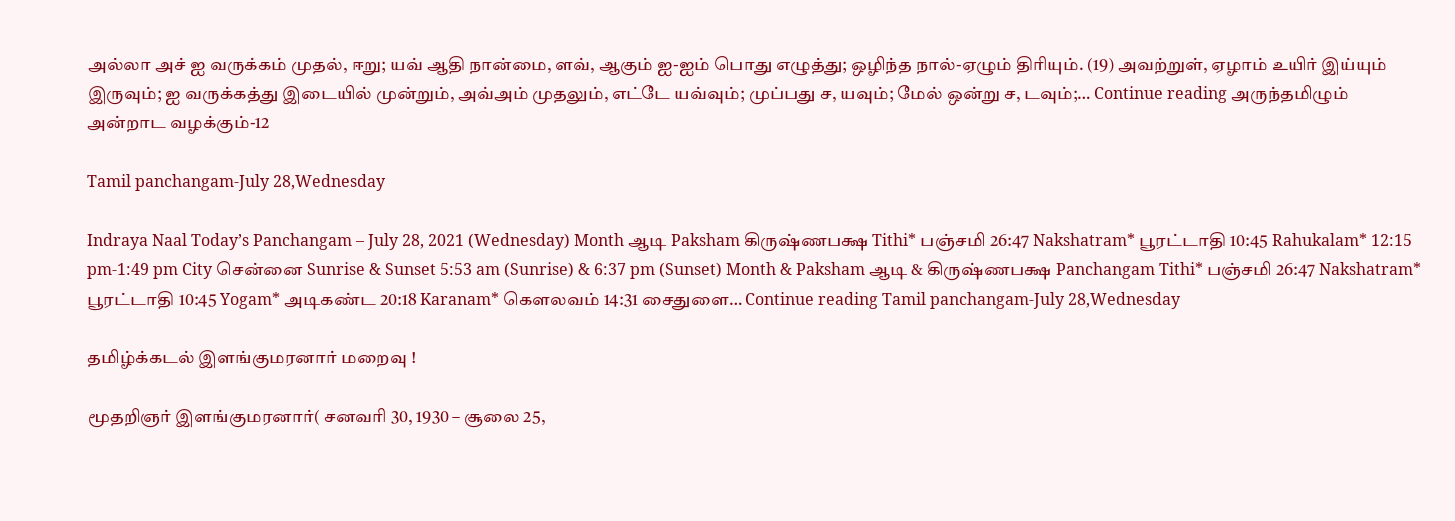அல்லா அச் ஐ வருக்கம் முதல், ஈறு; யவ் ஆதி நான்மை, ளவ், ஆகும் ஐ-ஐம் பொது எழுத்து; ஒழிந்த நால்-ஏழும் திரியும். (19) அவற்றுள், ஏழாம் உயிர் இய்யும் இருவும்; ஐ வருக்கத்து இடையில் முன்றும், அவ்அம் முதலும், எட்டே யவ்வும்; முப்பது ச, யவும்; மேல் ஒன்று ச, டவும்;… Continue reading அருந்தமிழும் அன்றாட வழக்கும்-12

Tamil panchangam-July 28,Wednesday

Indraya Naal Today’s Panchangam – July 28, 2021 (Wednesday) Month ஆடி Paksham கிருஷ்ணபக்ஷ Tithi* பஞ்சமி 26:47 Nakshatram* பூரட்டாதி 10:45 Rahukalam* 12:15 pm-1:49 pm City சென்னை Sunrise & Sunset 5:53 am (Sunrise) & 6:37 pm (Sunset) Month & Paksham ஆடி & கிருஷ்ணபக்ஷ Panchangam Tithi* பஞ்சமி 26:47 Nakshatram* பூரட்டாதி 10:45 Yogam* அடிகண்ட 20:18 Karanam* கௌலவம் 14:31 சைதுளை… Continue reading Tamil panchangam-July 28,Wednesday

தமிழ்க்கடல் இளங்குமரனார் மறைவு !

மூதறிஞர் இளங்குமரனார்( சனவரி 30, 1930 – சூலை 25,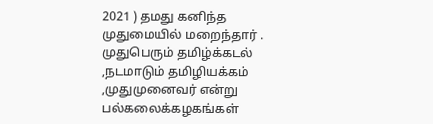2021 ) தமது கனிந்த முதுமையில் மறைந்தார் . முதுபெரும் தமிழ்க்கடல் ,நடமாடும் தமிழியக்கம் ,முதுமுனைவர் என்று பல்கலைக்கழகங்கள்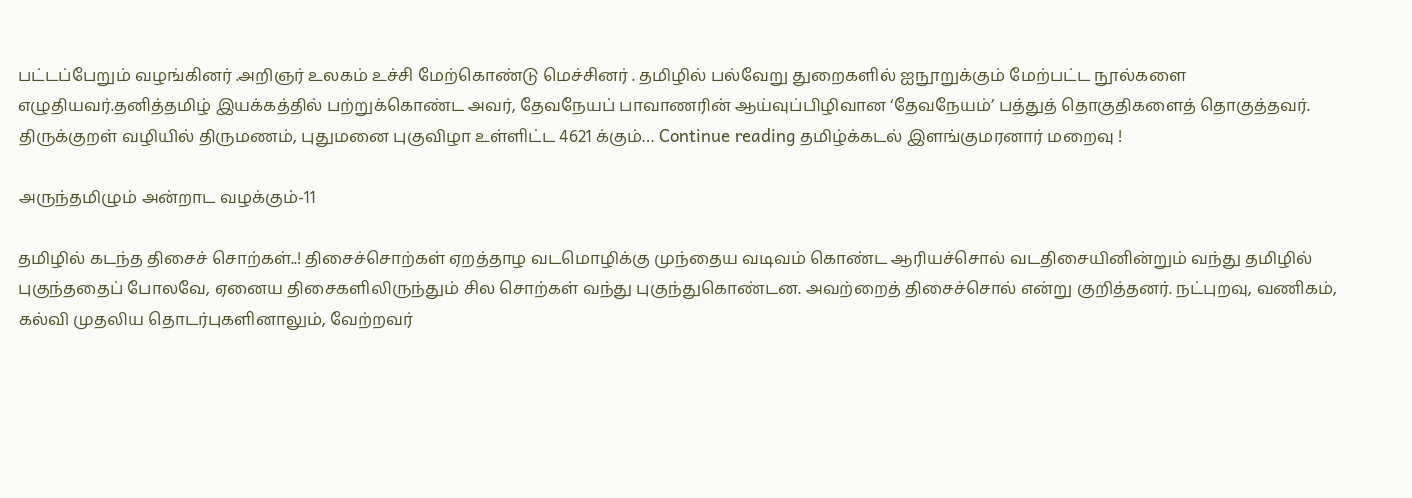பட்டப்பேறும் வழங்கினர் .அறிஞர் உலகம் உச்சி மேற்கொண்டு மெச்சினர் . தமிழில் பல்வேறு துறைகளில் ஐநூறுக்கும் மேற்பட்ட நூல்களை எழுதியவர்.தனித்தமிழ் இயக்கத்தில் பற்றுக்கொண்ட அவர், தேவநேயப் பாவாணரின் ஆய்வுப்பிழிவான ‘தேவநேயம்’ பத்துத் தொகுதிகளைத் தொகுத்தவர். திருக்குறள் வழியில் திருமணம், புதுமனை புகுவிழா உள்ளிட்ட 4621 க்கும்… Continue reading தமிழ்க்கடல் இளங்குமரனார் மறைவு !

அருந்தமிழும் அன்றாட வழக்கும்-11

தமிழில் கடந்த திசைச் சொற்கள்..! திசைச்சொற்கள் ஏறத்தாழ வடமொழிக்கு முந்தைய வடிவம் கொண்ட ஆரியச்சொல் வடதிசையினின்றும் வந்து தமிழில் புகுந்ததைப் போலவே, ஏனைய திசைகளிலிருந்தும் சில சொற்கள் வந்து புகுந்துகொண்டன. அவற்றைத் திசைச்சொல் என்று குறித்தனர். நட்புறவு, வணிகம், கல்வி முதலிய தொடர்புகளினாலும், வேற்றவர்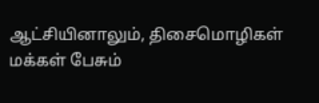ஆட்சியினாலும், திசைமொழிகள் மக்கள் பேசும்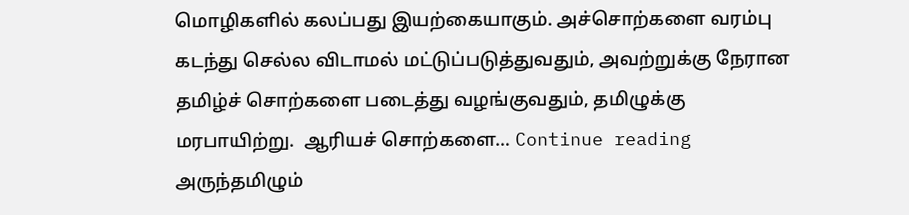மொழிகளில் கலப்பது இயற்கையாகும். அச்சொற்களை வரம்பு கடந்து செல்ல விடாமல் மட்டுப்படுத்துவதும், அவற்றுக்கு நேரான தமிழ்ச் சொற்களை படைத்து வழங்குவதும், தமிழுக்கு மரபாயிற்று.  ஆரியச் சொற்களை… Continue reading அருந்தமிழும்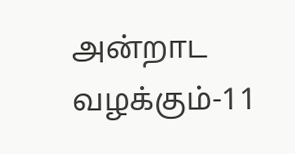அன்றாட வழக்கும்-11